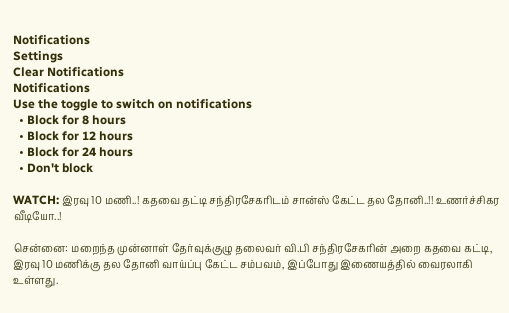Notifications
Settings
Clear Notifications
Notifications
Use the toggle to switch on notifications
  • Block for 8 hours
  • Block for 12 hours
  • Block for 24 hours
  • Don't block

WATCH: இரவு 10 மணி..! கதவை தட்டி சந்திரசேகரிடம் சான்ஸ் கேட்ட தல தோனி..!! உணர்ச்சிகர வீடியோ..!

சென்னை: மறைந்த முன்னாள் தேர்வுக்குழு தலைவர் வி.பி சந்திரசேகரின் அறை கதவை கட்டி, இரவு 10 மணிக்கு தல தோனி வாய்ப்பு கேட்ட சம்பவம், இப்போது இணையத்தில் வைரலாகி உள்ளது.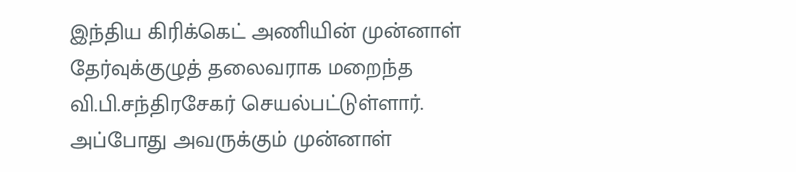இந்திய கிரிக்கெட் அணியின் முன்னாள் தேர்வுக்குழுத் தலைவராக மறைந்த வி.பி.சந்திரசேகர் செயல்பட்டுள்ளார். அப்போது அவருக்கும் முன்னாள்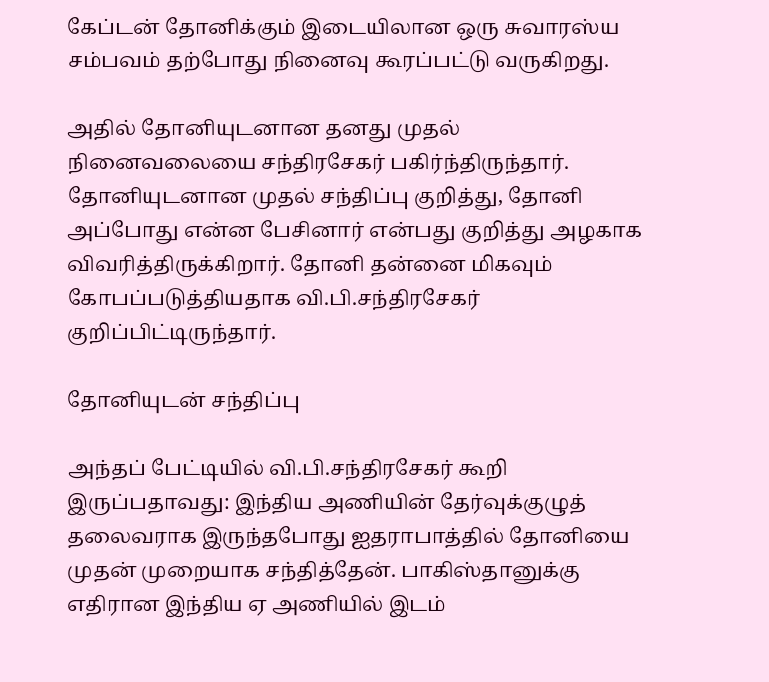கேப்டன் தோனிக்கும் இடையிலான ஒரு சுவாரஸ்ய சம்பவம் தற்போது நினைவு கூரப்பட்டு வருகிறது.

அதில் தோனியுடனான தனது முதல் நினைவலையை சந்திரசேகர் பகிர்ந்திருந்தார். தோனியுடனான முதல் சந்திப்பு குறித்து, தோனி அப்போது என்ன பேசினார் என்பது குறித்து அழகாக விவரித்திருக்கிறார். தோனி தன்னை மிகவும் கோபப்படுத்தியதாக வி.பி.சந்திரசேகர் குறிப்பிட்டிருந்தார்.

தோனியுடன் சந்திப்பு

அந்தப் பேட்டியில் வி.பி.சந்திரசேகர் கூறி இருப்பதாவது: இந்திய அணியின் தேர்வுக்குழுத் தலைவராக இருந்தபோது ஐதராபாத்தில் தோனியை முதன் முறையாக சந்தித்தேன். பாகிஸ்தானுக்கு எதிரான இந்திய ஏ அணியில் இடம்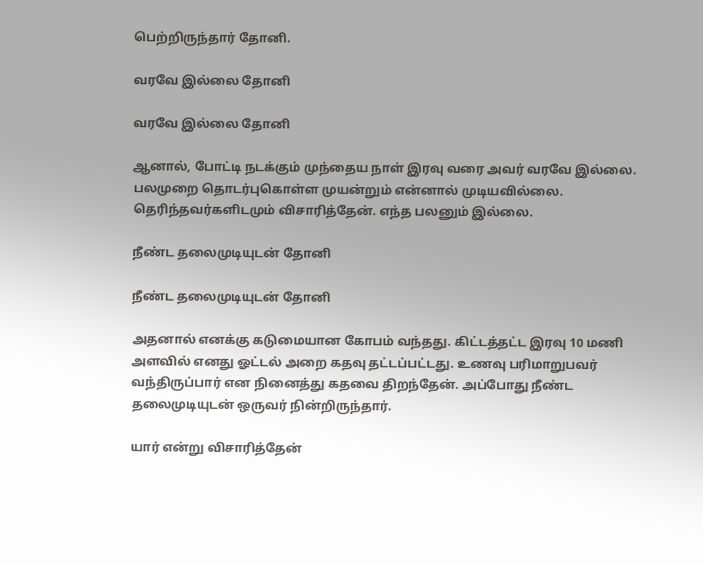பெற்றிருந்தார் தோனி.

வரவே இல்லை தோனி

வரவே இல்லை தோனி

ஆனால், போட்டி நடக்கும் முந்தைய நாள் இரவு வரை அவர் வரவே இல்லை. பலமுறை தொடர்புகொள்ள முயன்றும் என்னால் முடியவில்லை. தெரிந்தவர்களிடமும் விசாரித்தேன். எந்த பலனும் இல்லை.

நீண்ட தலைமுடியுடன் தோனி

நீண்ட தலைமுடியுடன் தோனி

அதனால் எனக்கு கடுமையான கோபம் வந்தது. கிட்டத்தட்ட இரவு 10 மணி அளவில் எனது ஓட்டல் அறை கதவு தட்டப்பட்டது. உணவு பரிமாறுபவர் வந்திருப்பார் என நினைத்து கதவை திறந்தேன். அப்போது நீண்ட தலைமுடியுடன் ஒருவர் நின்றிருந்தார்.

யார் என்று விசாரித்தேன்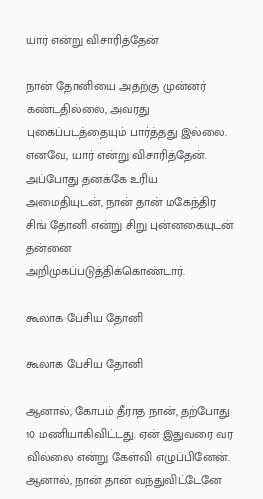யார் என்று விசாரித்தேன்

நான் தோனியை அதற்கு முன்னர் கண்டதில்லை, அவரது புகைப்படத்தையும் பார்த்தது இல்லை. எனவே, யார் என்று விசாரித்தேன். அப்போது தனக்கே உரிய அமைதியுடன், நான் தான் மகேந்திர சிங் தோனி என்று சிறு புன்னகையுடன் தன்னை அறிமுகப்படுத்திக்கொண்டார்.

கூலாக பேசிய தோனி

கூலாக பேசிய தோனி

ஆனால், கோபம் தீராத நான், தற்போது 10 மணியாகிவிட்டது. ஏன் இதுவரை வர வில்லை என்று கேள்வி எழுப்பினேன். ஆனால், நான் தான் வந்துவிட்டேனே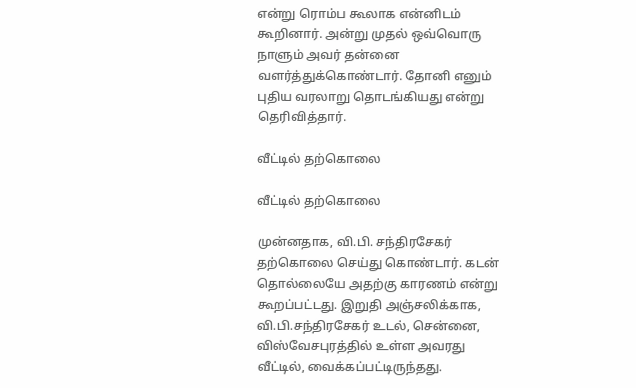என்று ரொம்ப கூலாக என்னிடம் கூறினார். அன்று முதல் ஒவ்வொரு நாளும் அவர் தன்னை வளர்த்துக்கொண்டார். தோனி எனும் புதிய வரலாறு தொடங்கியது என்று தெரிவித்தார்.

வீட்டில் தற்கொலை

வீட்டில் தற்கொலை

முன்னதாக, வி.பி. சந்திரசேகர் தற்கொலை செய்து கொண்டார். கடன் தொல்லையே அதற்கு காரணம் என்று கூறப்பட்டது. இறுதி அஞ்சலிக்காக, வி.பி.சந்திரசேகர் உடல், சென்னை, விஸ்வேசபுரத்தில் உள்ள அவரது வீட்டில், வைக்கப்பட்டிருந்தது.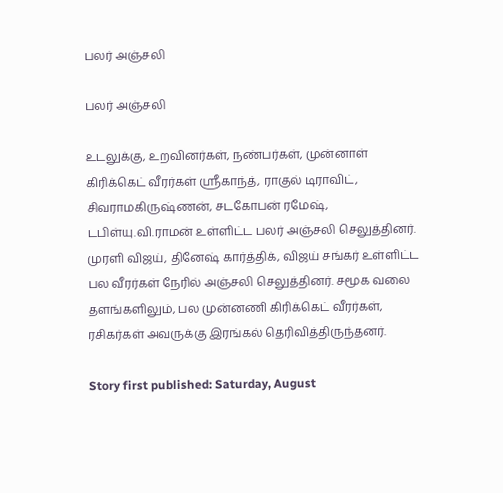பலர் அஞ்சலி

பலர் அஞ்சலி

உடலுக்கு, உறவினர்கள், நண்பர்கள், முன்னாள் கிரிக்கெட் வீரர்கள் ஸ்ரீகாந்த், ராகுல் டிராவிட், சிவராமகிருஷ்ணன், சடகோபன் ரமேஷ், டபிள்யு.வி.ராமன் உள்ளிட்ட பலர் அஞ்சலி செலுத்தினர். முரளி விஜய், தினேஷ் கார்த்திக், விஜய் சங்கர் உள்ளிட்ட பல வீரர்கள் நேரில் அஞ்சலி செலுத்தினர். சமூக வலை தளங்களிலும், பல முன்னணி கிரிக்கெட் வீரர்கள், ரசிகர்கள் அவருக்கு இரங்கல் தெரிவித்திருந்தனர்.

Story first published: Saturday, August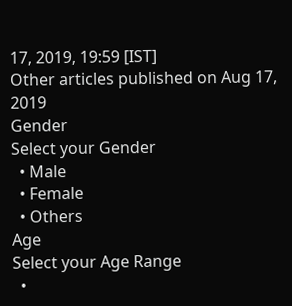17, 2019, 19:59 [IST]
Other articles published on Aug 17, 2019
Gender
Select your Gender
  • Male
  • Female
  • Others
Age
Select your Age Range
  •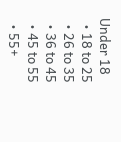Under 18
  • 18 to 25
  • 26 to 35
  • 36 to 45
  • 45 to 55
  • 55+